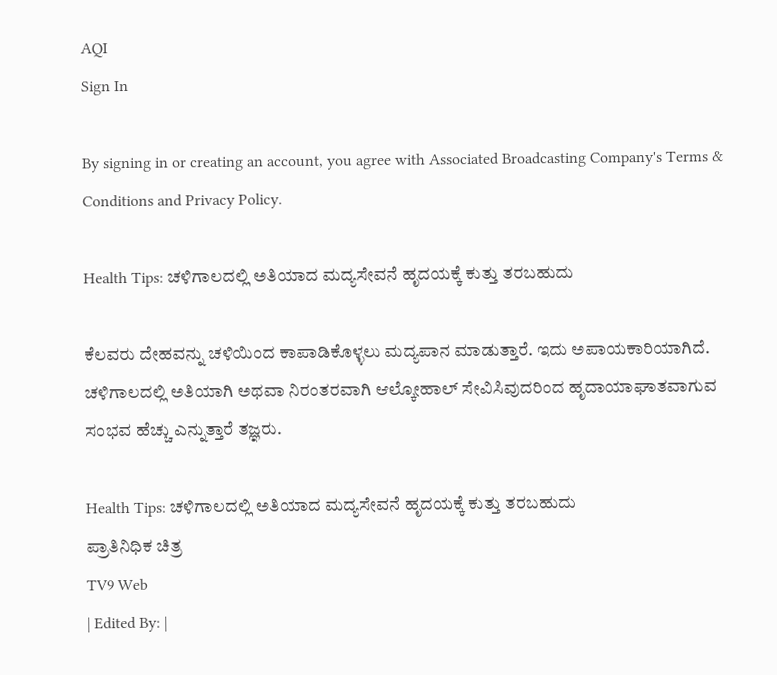AQI
Sign In

By signing in or creating an account, you agree with Associated Broadcasting Company's Terms & Conditions and Privacy Policy.

Health Tips: ಚಳಿಗಾಲದಲ್ಲಿ ಅತಿಯಾದ ಮದ್ಯಸೇವನೆ ಹೃದಯಕ್ಕೆ ಕುತ್ತು ತರಬಹುದು

ಕೆಲವರು ದೇಹವನ್ನು ಚಳಿಯಿಂದ ಕಾಪಾಡಿಕೊಳ್ಳಲು ಮದ್ಯಪಾನ ಮಾಡುತ್ತಾರೆ. ಇದು ಅಪಾಯಕಾರಿಯಾಗಿದೆ. ಚಳಿಗಾಲದಲ್ಲಿ ಅತಿಯಾಗಿ ಅಥವಾ ನಿರಂತರವಾಗಿ ಆಲ್ಕೋಹಾಲ್ ಸೇವಿಸಿವುದರಿಂದ ಹೃದಾಯಾಘಾತವಾಗುವ ಸಂಭವ ಹೆಚ್ಚು ಎನ್ನುತ್ತಾರೆ ತಜ್ಞರು.

Health Tips: ಚಳಿಗಾಲದಲ್ಲಿ ಅತಿಯಾದ ಮದ್ಯಸೇವನೆ ಹೃದಯಕ್ಕೆ ಕುತ್ತು ತರಬಹುದು
ಪ್ರಾತಿನಿಧಿಕ ಚಿತ್ರ
TV9 Web
| Edited By: |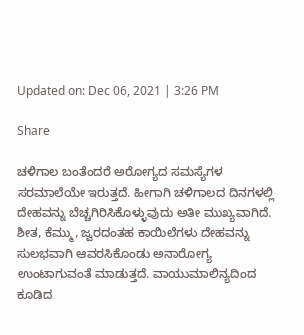Updated on: Dec 06, 2021 | 3:26 PM

Share

ಚಳಿಗಾಲ ಬಂತೆಂದರೆ ಅರೋಗ್ಯದ ಸಮಸ್ಯೆಗಳ ಸರಮಾಲೆಯೇ ಇರುತ್ತದೆ. ಹೀಗಾಗಿ ಚಳಿಗಾಲದ ದಿನಗಳಲ್ಲಿ ದೇಹವನ್ನು ಬೆಚ್ಚಗಿರಿಸಿಕೊಳ್ಳುವುದು ಅತೀ ಮುಖ್ಯವಾಗಿದೆ. ಶೀತ, ಕೆಮ್ಮು, ಜ್ವರದಂತಹ ಕಾಯಿಲೆಗಳು ದೇಹವನ್ನು ಸುಲಭವಾಗಿ ಆವರಸಿಕೊಂಡು ಅನಾರೋಗ್ಯ ಉಂಟಾಗುವಂತೆ ಮಾಡುತ್ತದೆ. ವಾಯುಮಾಲಿನ್ಯದಿಂದ ಕೂಡಿದ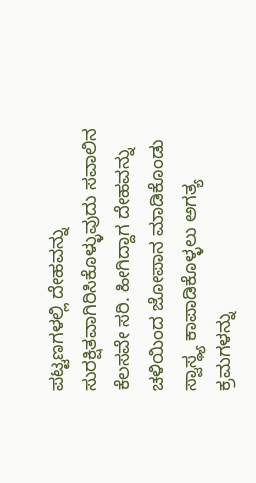ಪಟ್ಟಣಗಳಲ್ಲಿ ದೇಹವನ್ನು ಸುರಕ್ಷಿತವಾಗಿರಿಸಿಕೊಳ್ಳುವುದು ಸವಾಲಿನ ಕೆಲಸವೇ ಸರಿ. ಹೀಗಿದ್ದಾಗ ದೇಹವನ್ನು ಚಳಿಯಿಂದ ಜೋಪಾನ ಮಾಡಿಕೊಂಡು ಸ್ವಾಸ್ಥ್ಯ ಕಾಪಾಡಿಕೊಳ್ಳಲು ಅಗತ್ಯ ಕ್ರಮಗಳನ್ನು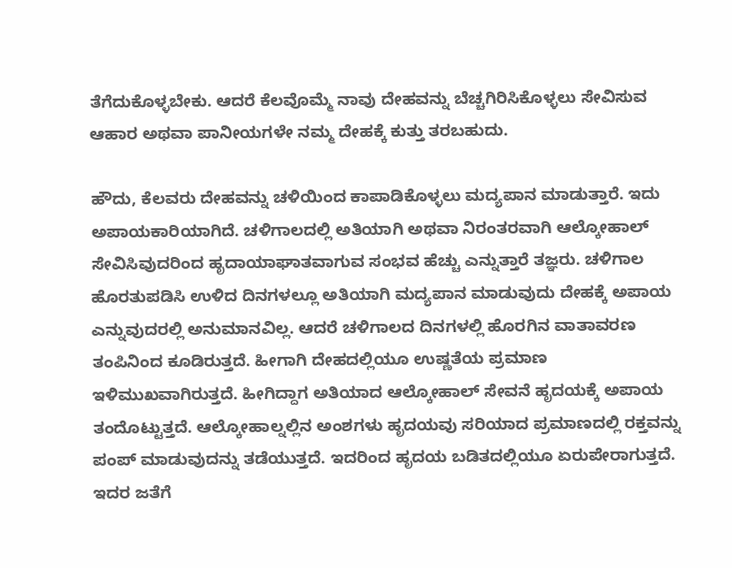ತೆಗೆದುಕೊಳ್ಳಬೇಕು. ಆದರೆ ಕೆಲವೊಮ್ಮೆ ನಾವು ದೇಹವನ್ನು ಬೆಚ್ಚಗಿರಿಸಿಕೊಳ್ಳಲು ಸೇವಿಸುವ ಆಹಾರ ಅಥವಾ ಪಾನೀಯಗಳೇ ನಮ್ಮ ದೇಹಕ್ಕೆ ಕುತ್ತು ತರಬಹುದು.

ಹೌದು, ಕೆಲವರು ದೇಹವನ್ನು ಚಳಿಯಿಂದ ಕಾಪಾಡಿಕೊಳ್ಳಲು ಮದ್ಯಪಾನ ಮಾಡುತ್ತಾರೆ. ಇದು ಅಪಾಯಕಾರಿಯಾಗಿದೆ. ಚಳಿಗಾಲದಲ್ಲಿ ಅತಿಯಾಗಿ ಅಥವಾ ನಿರಂತರವಾಗಿ ಆಲ್ಕೋಹಾಲ್ ಸೇವಿಸಿವುದರಿಂದ ಹೃದಾಯಾಘಾತವಾಗುವ ಸಂಭವ ಹೆಚ್ಚು ಎನ್ನುತ್ತಾರೆ ತಜ್ಞರು. ಚಳಿಗಾಲ ಹೊರತುಪಡಿಸಿ ಉಳಿದ ದಿನಗಳಲ್ಲೂ ಅತಿಯಾಗಿ ಮದ್ಯಪಾನ ಮಾಡುವುದು ದೇಹಕ್ಕೆ ಅಪಾಯ ಎನ್ನುವುದರಲ್ಲಿ ಅನುಮಾನವಿಲ್ಲ. ಆದರೆ ಚಳಿಗಾಲದ ದಿನಗಳಲ್ಲಿ ಹೊರಗಿನ ವಾತಾವರಣ ತಂಪಿನಿಂದ ಕೂಡಿರುತ್ತದೆ. ಹೀಗಾಗಿ ದೇಹದಲ್ಲಿಯೂ ಉಷ್ಣತೆಯ ಪ್ರಮಾಣ ಇಳಿಮುಖವಾಗಿರುತ್ತದೆ. ಹೀಗಿದ್ದಾಗ ಅತಿಯಾದ ಆಲ್ಕೋಹಾಲ್ ಸೇವನೆ ಹೃದಯಕ್ಕೆ ಅಪಾಯ ತಂದೊಟ್ಟುತ್ತದೆ. ಆಲ್ಕೋಹಾಲ್ನಲ್ಲಿನ ಅಂಶಗಳು ಹೃದಯವು ಸರಿಯಾದ ಪ್ರಮಾಣದಲ್ಲಿ ರಕ್ತವನ್ನು ಪಂಪ್ ಮಾಡುವುದನ್ನು ತಡೆಯುತ್ತದೆ. ಇದರಿಂದ ಹೃದಯ ಬಡಿತದಲ್ಲಿಯೂ ಏರುಪೇರಾಗುತ್ತದೆ. ಇದರ ಜತೆಗೆ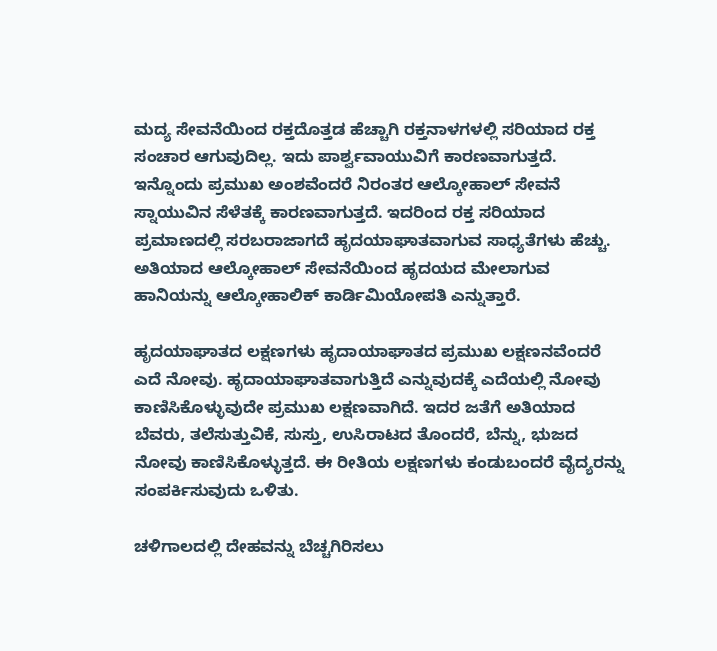ಮದ್ಯ ಸೇವನೆಯಿಂದ ರಕ್ತದೊತ್ತಡ ಹೆಚ್ಚಾಗಿ ರಕ್ತನಾಳಗಳಲ್ಲಿ ಸರಿಯಾದ ರಕ್ತ ಸಂಚಾರ ಆಗುವುದಿಲ್ಲ. ಇದು ಪಾರ್ಶ್ವವಾಯುವಿಗೆ ಕಾರಣವಾಗುತ್ತದೆ. ಇನ್ನೊಂದು ಪ್ರಮುಖ ಅಂಶವೆಂದರೆ ನಿರಂತರ ಆಲ್ಕೋಹಾಲ್ ಸೇವನೆ ಸ್ನಾಯುವಿನ ಸೆಳೆತಕ್ಕೆ ಕಾರಣವಾಗುತ್ತದೆ. ಇದರಿಂದ ರಕ್ತ ಸರಿಯಾದ ಪ್ರಮಾಣದಲ್ಲಿ ಸರಬರಾಜಾಗದೆ ಹೃದಯಾಘಾತವಾಗುವ ಸಾಧ್ಯತೆಗಳು ಹೆಚ್ಚು. ಅತಿಯಾದ ಆಲ್ಕೋಹಾಲ್ ಸೇವನೆಯಿಂದ ಹೃದಯದ ಮೇಲಾಗುವ ಹಾನಿಯನ್ನು ಆಲ್ಕೋಹಾಲಿಕ್ ಕಾರ್ಡಿಮಿಯೋಪತಿ ಎನ್ನುತ್ತಾರೆ.

ಹೃದಯಾಘಾತದ ಲಕ್ಷಣಗಳು ಹೃದಾಯಾಘಾತದ ಪ್ರಮುಖ ಲಕ್ಷಣನವೆಂದರೆ ಎದೆ ನೋವು. ಹೃದಾಯಾಘಾತವಾಗುತ್ತಿದೆ ಎನ್ನುವುದಕ್ಕೆ ಎದೆಯಲ್ಲಿ ನೋವು ಕಾಣಿಸಿಕೊಳ್ಳುವುದೇ ಪ್ರಮುಖ ಲಕ್ಷಣವಾಗಿದೆ. ಇದರ ಜತೆಗೆ ಅತಿಯಾದ ಬೆವರು, ತಲೆಸುತ್ತುವಿಕೆ, ಸುಸ್ತು, ಉಸಿರಾಟದ ತೊಂದರೆ, ಬೆನ್ನು, ಭುಜದ ನೋವು ಕಾಣಿಸಿಕೊಳ್ಳುತ್ತದೆ. ಈ ರೀತಿಯ ಲಕ್ಷಣಗಳು ಕಂಡುಬಂದರೆ ವೈದ್ಯರನ್ನು ಸಂಪರ್ಕಿಸುವುದು ಒಳಿತು.

ಚಳಿಗಾಲದಲ್ಲಿ ದೇಹವನ್ನು ಬೆಚ್ಚಗಿರಿಸಲು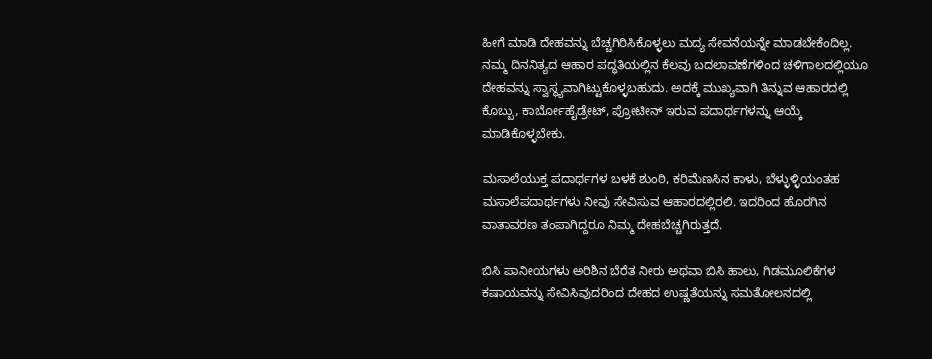ಹೀಗೆ ಮಾಡಿ ದೇಹವನ್ನು ಬೆಚ್ಚಗಿರಿಸಿಕೊಳ್ಳಲು ಮದ್ಯ ಸೇವನೆಯನ್ನೇ ಮಾಡಬೇಕೆಂದಿಲ್ಲ. ನಮ್ಮ ದಿನನಿತ್ಯದ ಆಹಾರ ಪದ್ಧತಿಯಲ್ಲಿನ ಕೆಲವು ಬದಲಾವಣೆಗಳಿಂದ ಚಳಿಗಾಲದಲ್ಲಿಯೂ ದೇಹವನ್ನು ಸ್ವಾಸ್ಥ್ಯವಾಗಿಟ್ಟುಕೊಳ್ಳಬಹುದು. ಅದಕ್ಕೆ ಮುಖ್ಯವಾಗಿ ತಿನ್ನುವ ಆಹಾರದಲ್ಲಿ ಕೊಬ್ಬು, ಕಾರ್ಬೋಹೈಡ್ರೇಟ್, ಪ್ರೋಟೀನ್ ಇರುವ ಪದಾರ್ಥಗಳನ್ನು ಆಯ್ಕೆ ಮಾಡಿಕೊಳ್ಳಬೇಕು.

ಮಸಾಲೆಯುಕ್ತ ಪದಾರ್ಥಗಳ ಬಳಕೆ ಶುಂಠಿ, ಕರಿಮೆಣಸಿನ ಕಾಳು, ಬೆಳ್ಳುಳ್ಳಿಯಂತಹ ಮಸಾಲೆಪದಾರ್ಥಗಳು ನೀವು ಸೇವಿಸುವ ಆಹಾರದಲ್ಲಿರಲಿ. ಇದರಿಂದ ಹೊರಗಿನ ವಾತಾವರಣ ತಂಪಾಗಿದ್ದರೂ ನಿಮ್ಮ ದೇಹಬೆಚ್ಚಗಿರುತ್ತದೆ.

ಬಿಸಿ ಪಾನೀಯಗಳು ಅರಿಶಿನ ಬೆರೆತ ನೀರು ಅಥವಾ ಬಿಸಿ ಹಾಲು, ಗಿಡಮೂಲಿಕೆಗಳ ಕಷಾಯವನ್ನು ಸೇವಿಸಿವುದರಿಂದ ದೇಹದ ಉಷ್ಣತೆಯನ್ನು ಸಮತೋಲನದಲ್ಲಿ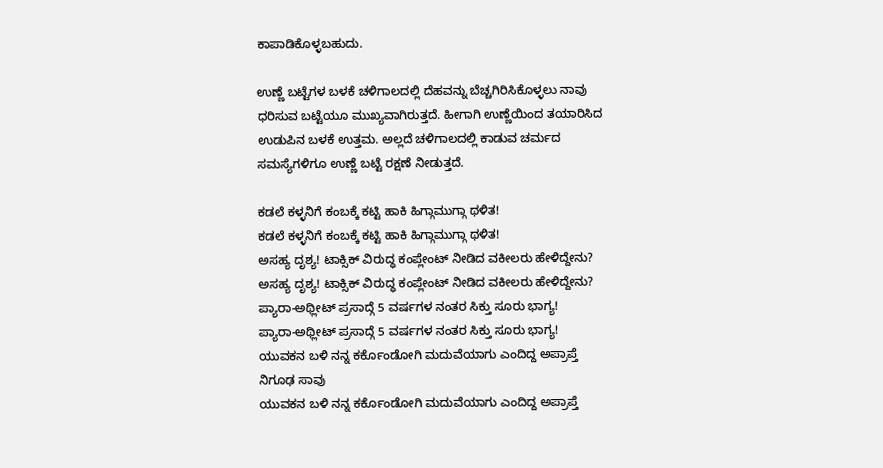ಕಾಪಾಡಿಕೊಳ್ಳಬಹುದು.

ಉಣ್ಣೆ ಬಟ್ಟೆಗಳ ಬಳಕೆ ಚಳಿಗಾಲದಲ್ಲಿ ದೆಹವನ್ನು ಬೆಚ್ಚಗಿರಿಸಿಕೊಳ್ಳಲು ನಾವು ಧರಿಸುವ ಬಟ್ಟೆಯೂ ಮುಖ್ಯವಾಗಿರುತ್ತದೆ. ಹೀಗಾಗಿ ಉಣ್ಣೆಯಿಂದ ತಯಾರಿಸಿದ ಉಡುಪಿನ ಬಳಕೆ ಉತ್ತಮ. ಅಲ್ಲದೆ ಚಳಿಗಾಲದಲ್ಲಿ ಕಾಡುವ ಚರ್ಮದ ಸಮಸ್ಯೆಗಳಿಗೂ ಉಣ್ಣೆ ಬಟ್ಟೆ ರಕ್ಷಣೆ ನೀಡುತ್ತದೆ.

ಕಡಲೆ ಕಳ್ಳನಿಗೆ ಕಂಬಕ್ಕೆ ಕಟ್ಟಿ ಹಾಕಿ ಹಿಗ್ಗಾಮುಗ್ಗಾ ಥಳಿತ!
ಕಡಲೆ ಕಳ್ಳನಿಗೆ ಕಂಬಕ್ಕೆ ಕಟ್ಟಿ ಹಾಕಿ ಹಿಗ್ಗಾಮುಗ್ಗಾ ಥಳಿತ!
ಅಸಹ್ಯ ದೃಶ್ಯ! ಟಾಕ್ಸಿಕ್ ವಿರುದ್ಧ ಕಂಪ್ಲೇಂಟ್ ನೀಡಿದ ವಕೀಲರು ಹೇಳಿದ್ದೇನು?
ಅಸಹ್ಯ ದೃಶ್ಯ! ಟಾಕ್ಸಿಕ್ ವಿರುದ್ಧ ಕಂಪ್ಲೇಂಟ್ ನೀಡಿದ ವಕೀಲರು ಹೇಳಿದ್ದೇನು?
ಪ್ಯಾರಾ-ಅಥ್ಲೀಟ್ ಪ್ರಸಾದ್ಗೆ 5 ವರ್ಷಗಳ ನಂತರ ಸಿಕ್ತು ಸೂರು ಭಾಗ್ಯ!
ಪ್ಯಾರಾ-ಅಥ್ಲೀಟ್ ಪ್ರಸಾದ್ಗೆ 5 ವರ್ಷಗಳ ನಂತರ ಸಿಕ್ತು ಸೂರು ಭಾಗ್ಯ!
ಯುವಕನ ಬಳಿ ನನ್ನ ಕರ್ಕೊಂಡೋಗಿ ಮದುವೆಯಾಗು ಎಂದಿದ್ದ ಅಪ್ರಾಪ್ತೆ ನಿಗೂಢ ಸಾವು
ಯುವಕನ ಬಳಿ ನನ್ನ ಕರ್ಕೊಂಡೋಗಿ ಮದುವೆಯಾಗು ಎಂದಿದ್ದ ಅಪ್ರಾಪ್ತೆ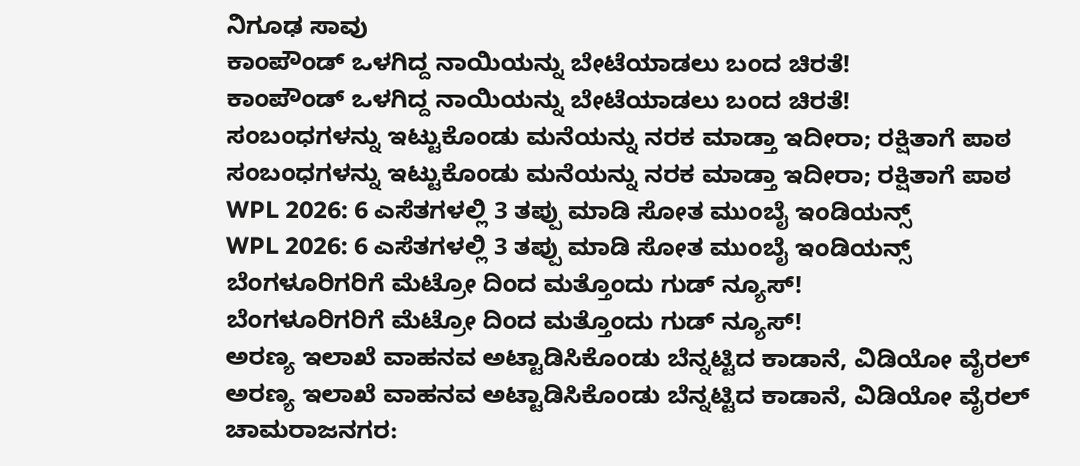ನಿಗೂಢ ಸಾವು
ಕಾಂಪೌಂಡ್ ಒಳಗಿದ್ದ ನಾಯಿಯನ್ನು ಬೇಟೆಯಾಡಲು ಬಂದ ಚಿರತೆ!
ಕಾಂಪೌಂಡ್ ಒಳಗಿದ್ದ ನಾಯಿಯನ್ನು ಬೇಟೆಯಾಡಲು ಬಂದ ಚಿರತೆ!
ಸಂಬಂಧಗಳನ್ನು ಇಟ್ಟುಕೊಂಡು ಮನೆಯನ್ನು ನರಕ ಮಾಡ್ತಾ ಇದೀರಾ; ರಕ್ಷಿತಾಗೆ ಪಾಠ
ಸಂಬಂಧಗಳನ್ನು ಇಟ್ಟುಕೊಂಡು ಮನೆಯನ್ನು ನರಕ ಮಾಡ್ತಾ ಇದೀರಾ; ರಕ್ಷಿತಾಗೆ ಪಾಠ
WPL 2026: 6 ಎಸೆತಗಳಲ್ಲಿ 3 ತಪ್ಪು ಮಾಡಿ ಸೋತ ಮುಂಬೈ ಇಂಡಿಯನ್ಸ್
WPL 2026: 6 ಎಸೆತಗಳಲ್ಲಿ 3 ತಪ್ಪು ಮಾಡಿ ಸೋತ ಮುಂಬೈ ಇಂಡಿಯನ್ಸ್
ಬೆಂಗಳೂರಿಗರಿಗೆ ಮೆಟ್ರೋ ದಿಂದ ಮತ್ತೊಂದು ಗುಡ್ ನ್ಯೂಸ್!
ಬೆಂಗಳೂರಿಗರಿಗೆ ಮೆಟ್ರೋ ದಿಂದ ಮತ್ತೊಂದು ಗುಡ್ ನ್ಯೂಸ್!
ಅರಣ್ಯ ಇಲಾಖೆ ವಾಹನವ ಅಟ್ಟಾಡಿಸಿಕೊಂಡು ಬೆನ್ನಟ್ಟಿದ ಕಾಡಾನೆ, ವಿಡಿಯೋ ವೈರಲ್
ಅರಣ್ಯ ಇಲಾಖೆ ವಾಹನವ ಅಟ್ಟಾಡಿಸಿಕೊಂಡು ಬೆನ್ನಟ್ಟಿದ ಕಾಡಾನೆ, ವಿಡಿಯೋ ವೈರಲ್
ಚಾಮರಾಜನಗರ: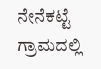ನೇನೆಕಟ್ಟೆ ಗ್ರಾಮದಲ್ಲಿ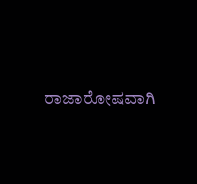ರಾಜಾರೋಷವಾಗಿ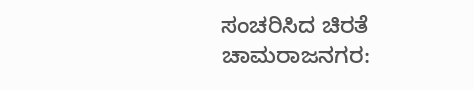ಸಂಚರಿಸಿದ ಚಿರತೆ
ಚಾಮರಾಜನಗರ: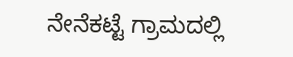ನೇನೆಕಟ್ಟೆ ಗ್ರಾಮದಲ್ಲಿ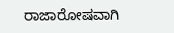ರಾಜಾರೋಷವಾಗಿ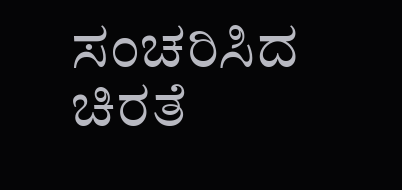ಸಂಚರಿಸಿದ ಚಿರತೆ